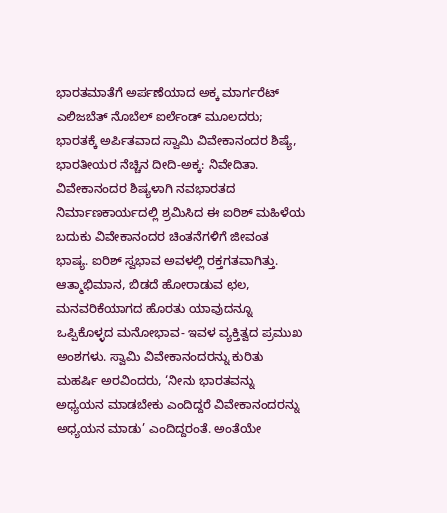ಭಾರತಮಾತೆಗೆ ಅರ್ಪಣೆಯಾದ ಅಕ್ಕ ಮಾರ್ಗರೆಟ್ ಎಲಿಜಬೆತ್ ನೊಬೆಲ್ ಐರ್ಲೆಂಡ್ ಮೂಲದರು; ಭಾರತಕ್ಕೆ ಅರ್ಪಿತವಾದ ಸ್ವಾಮಿ ವಿವೇಕಾನಂದರ ಶಿಷ್ಯೆ, ಭಾರತೀಯರ ನೆಚ್ಚಿನ ದೀದಿ-ಅಕ್ಕ: ನಿವೇದಿತಾ. ವಿವೇಕಾನಂದರ ಶಿಷ್ಯಳಾಗಿ ನವಭಾರತದ ನಿರ್ಮಾಣಕಾರ್ಯದಲ್ಲಿ ಶ್ರಮಿಸಿದ ಈ ಐರಿಶ್ ಮಹಿಳೆಯ ಬದುಕು ವಿವೇಕಾನಂದರ ಚಿಂತನೆಗಳಿಗೆ ಜೀವಂತ ಭಾಷ್ಯ. ಐರಿಶ್ ಸ್ವಭಾವ ಅವಳಲ್ಲಿ ರಕ್ತಗತವಾಗಿತ್ತು. ಆತ್ಮಾಭಿಮಾನ, ಬಿಡದೆ ಹೋರಾಡುವ ಛಲ, ಮನವರಿಕೆಯಾಗದ ಹೊರತು ಯಾವುದನ್ನೂ ಒಪ್ಪಿಕೊಳ್ಳದ ಮನೋಭಾವ- ಇವಳ ವ್ಯಕ್ತಿತ್ವದ ಪ್ರಮುಖ ಅಂಶಗಳು. ಸ್ವಾಮಿ ವಿವೇಕಾನಂದರನ್ನು ಕುರಿತು ಮಹರ್ಷಿ ಅರವಿಂದರು, ‘ನೀನು ಭಾರತವನ್ನು ಅಧ್ಯಯನ ಮಾಡಬೇಕು ಎಂದಿದ್ದರೆ ವಿವೇಕಾನಂದರನ್ನು ಅಧ್ಯಯನ ಮಾಡು’ ಎಂದಿದ್ದರಂತೆ. ಅಂತೆಯೇ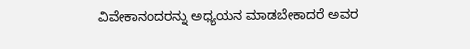ವಿವೇಕಾನಂದರನ್ನು ಅಧ್ಯಯನ ಮಾಡಬೇಕಾದರೆ ಅವರ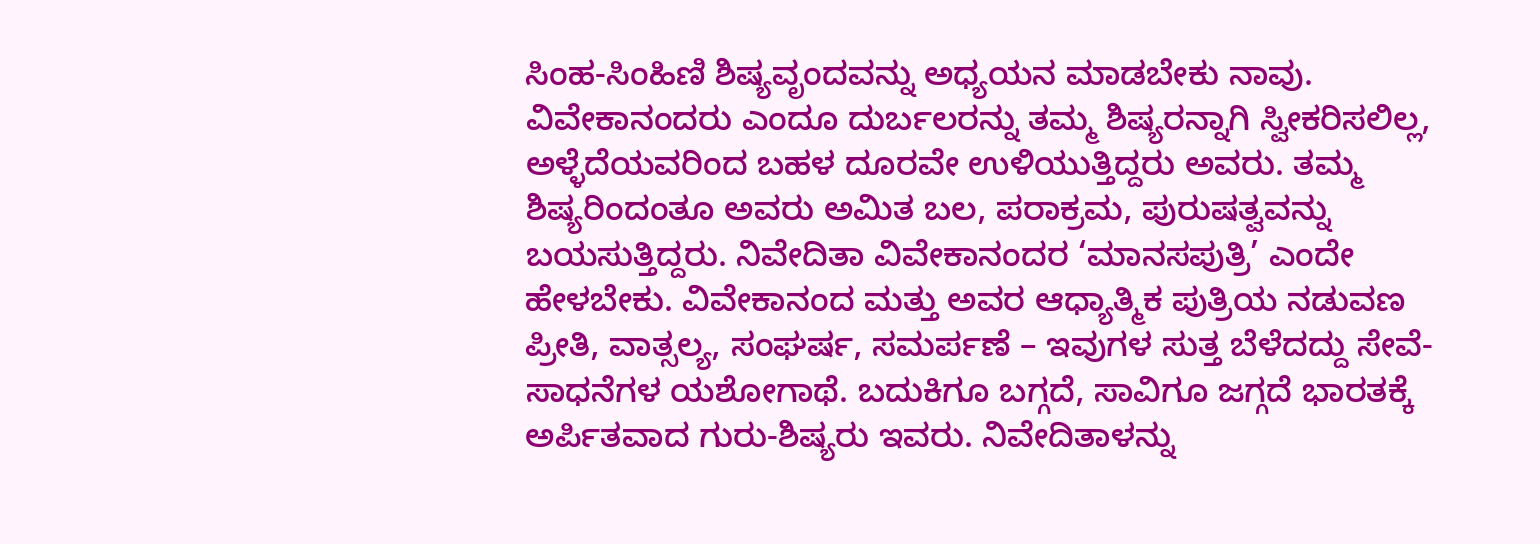ಸಿಂಹ-ಸಿಂಹಿಣಿ ಶಿಷ್ಯವೃಂದವನ್ನು ಅಧ್ಯಯನ ಮಾಡಬೇಕು ನಾವು. ವಿವೇಕಾನಂದರು ಎಂದೂ ದುರ್ಬಲರನ್ನು ತಮ್ಮ ಶಿಷ್ಯರನ್ನಾಗಿ ಸ್ವೀಕರಿಸಲಿಲ್ಲ, ಅಳ್ಳೆದೆಯವರಿಂದ ಬಹಳ ದೂರವೇ ಉಳಿಯುತ್ತಿದ್ದರು ಅವರು. ತಮ್ಮ ಶಿಷ್ಯರಿಂದಂತೂ ಅವರು ಅಮಿತ ಬಲ, ಪರಾಕ್ರಮ, ಪುರುಷತ್ವವನ್ನು ಬಯಸುತ್ತಿದ್ದರು. ನಿವೇದಿತಾ ವಿವೇಕಾನಂದರ ‘ಮಾನಸಪುತ್ರಿ’ ಎಂದೇ ಹೇಳಬೇಕು. ವಿವೇಕಾನಂದ ಮತ್ತು ಅವರ ಆಧ್ಯಾತ್ಮಿಕ ಪುತ್ರಿಯ ನಡುವಣ ಪ್ರೀತಿ, ವಾತ್ಸಲ್ಯ, ಸಂಘರ್ಷ, ಸಮರ್ಪಣೆ – ಇವುಗಳ ಸುತ್ತ ಬೆಳೆದದ್ದು ಸೇವೆ-ಸಾಧನೆಗಳ ಯಶೋಗಾಥೆ. ಬದುಕಿಗೂ ಬಗ್ಗದೆ, ಸಾವಿಗೂ ಜಗ್ಗದೆ ಭಾರತಕ್ಕೆ ಅರ್ಪಿತವಾದ ಗುರು-ಶಿಷ್ಯರು ಇವರು. ನಿವೇದಿತಾಳನ್ನು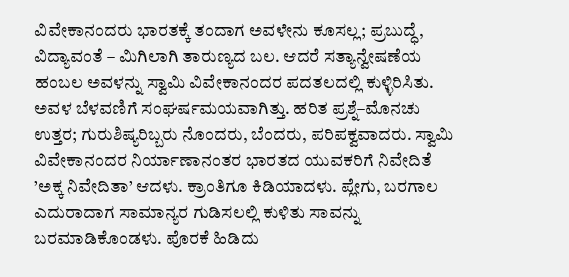ವಿವೇಕಾನಂದರು ಭಾರತಕ್ಕೆ ತಂದಾಗ ಅವಳೇನು ಕೂಸಲ್ಲ; ಪ್ರಬುದ್ಧೆ, ವಿದ್ಯಾವಂತೆ – ಮಿಗಿಲಾಗಿ ತಾರುಣ್ಯದ ಬಲ. ಆದರೆ ಸತ್ಯಾನ್ವೇಷಣೆಯ ಹಂಬಲ ಅವಳನ್ನು ಸ್ವಾಮಿ ವಿವೇಕಾನಂದರ ಪದತಲದಲ್ಲಿ ಕುಳ್ಳಿರಿಸಿತು. ಅವಳ ಬೆಳವಣಿಗೆ ಸಂಘರ್ಷಮಯವಾಗಿತ್ತು. ಹರಿತ ಪ್ರಶ್ನೆ–ಮೊನಚು ಉತ್ತರ; ಗುರುಶಿಷ್ಯರಿಬ್ಬರು ನೊಂದರು, ಬೆಂದರು, ಪರಿಪಕ್ವವಾದರು. ಸ್ವಾಮಿ ವಿವೇಕಾನಂದರ ನಿರ್ಯಾಣಾನಂತರ ಭಾರತದ ಯುವಕರಿಗೆ ನಿವೇದಿತೆ ’ಅಕ್ಕ ನಿವೇದಿತಾ’ ಆದಳು. ಕ್ರಾಂತಿಗೂ ಕಿಡಿಯಾದಳು. ಪ್ಲೇಗು, ಬರಗಾಲ ಎದುರಾದಾಗ ಸಾಮಾನ್ಯರ ಗುಡಿಸಲಲ್ಲಿ ಕುಳಿತು ಸಾವನ್ನು ಬರಮಾಡಿಕೊಂಡಳು. ಪೊರಕೆ ಹಿಡಿದು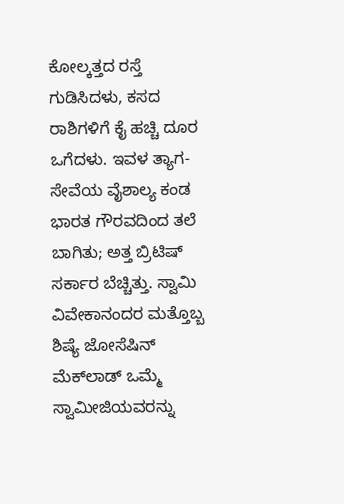ಕೋಲ್ಕತ್ತದ ರಸ್ತೆ ಗುಡಿಸಿದಳು, ಕಸದ ರಾಶಿಗಳಿಗೆ ಕೈ ಹಚ್ಚಿ ದೂರ ಒಗೆದಳು. ಇವಳ ತ್ಯಾಗ-ಸೇವೆಯ ವೈಶಾಲ್ಯ ಕಂಡ ಭಾರತ ಗೌರವದಿಂದ ತಲೆ ಬಾಗಿತು; ಅತ್ತ ಬ್ರಿಟಿಷ್ ಸರ್ಕಾರ ಬೆಚ್ಚಿತ್ತು. ಸ್ವಾಮಿ ವಿವೇಕಾನಂದರ ಮತ್ತೊಬ್ಬ ಶಿಷ್ಯೆ ಜೋಸೆಷಿನ್ ಮೆಕ್‌ಲಾಡ್ ಒಮ್ಮೆ ಸ್ವಾಮೀಜಿಯವರನ್ನು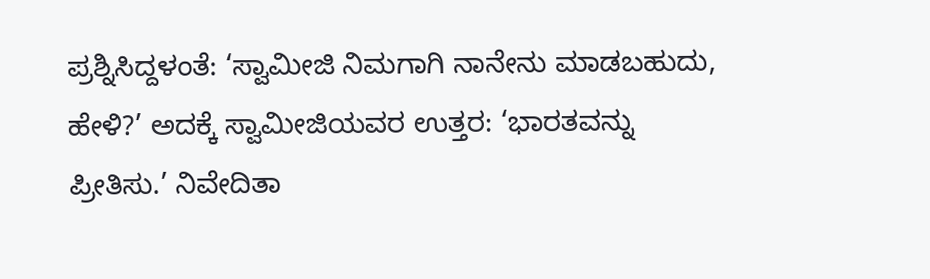ಪ್ರಶ್ನಿಸಿದ್ದಳಂತೆ: ‘ಸ್ವಾಮೀಜಿ ನಿಮಗಾಗಿ ನಾನೇನು ಮಾಡಬಹುದು, ಹೇಳಿ?’ ಅದಕ್ಕೆ ಸ್ವಾಮೀಜಿಯವರ ಉತ್ತರ: ‘ಭಾರತವನ್ನು ಪ್ರೀತಿಸು.’ ನಿವೇದಿತಾ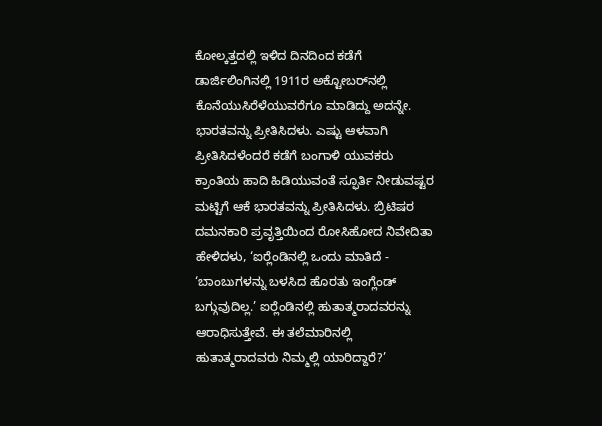ಕೋಲ್ಕತ್ತದಲ್ಲಿ ಇಳಿದ ದಿನದಿಂದ ಕಡೆಗೆ ಡಾರ್ಜಿಲಿಂಗಿನಲ್ಲಿ 1911ರ ಅಕ್ಟೋಬರ್‌ನಲ್ಲಿ ಕೊನೆಯುಸಿರೆಳೆಯುವರೆಗೂ ಮಾಡಿದ್ದು ಅದನ್ನೇ. ಭಾರತವನ್ನು ಪ್ರೀತಿಸಿದಳು. ಎಷ್ಟು ಆಳವಾಗಿ ಪ್ರೀತಿಸಿದಳೆಂದರೆ ಕಡೆಗೆ ಬಂಗಾಳಿ ಯುವಕರು ಕ್ರಾಂತಿಯ ಹಾದಿ ಹಿಡಿಯುವಂತೆ ಸ್ಫೂರ್ತಿ ನೀಡುವಷ್ಟರ ಮಟ್ಟಿಗೆ ಆಕೆ ಭಾರತವನ್ನು ಪ್ರೀತಿಸಿದಳು. ಬ್ರಿಟಿಷರ ದಮನಕಾರಿ ಪ್ರವೃತ್ತಿಯಿಂದ ರೋಸಿಹೋದ ನಿವೇದಿತಾ ಹೇಳಿದಳು, ‘ಐರ‍್ಲೆಂಡಿನಲ್ಲಿ ಒಂದು ಮಾತಿದೆ - ‘ಬಾಂಬುಗಳನ್ನು ಬಳಸಿದ ಹೊರತು ಇಂಗ್ಲೆಂಡ್ ಬಗ್ಗುವುದಿಲ್ಲ.’ ಐರ‍್ಲೆಂಡಿನಲ್ಲಿ ಹುತಾತ್ಮರಾದವರನ್ನು ಆರಾಧಿಸುತ್ತೇವೆ. ಈ ತಲೆಮಾರಿನಲ್ಲಿ ಹುತಾತ್ಮರಾದವರು ನಿಮ್ಮಲ್ಲಿ ಯಾರಿದ್ದಾರೆ?’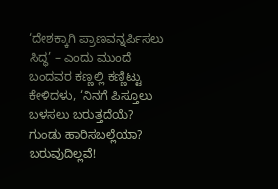‘ದೇಶಕ್ಕಾಗಿ ಪ್ರಾಣವನ್ನರ್ಪಿಸಲು ಸಿದ್ಧ’ – ಎಂದು ಮುಂದೆ ಬಂದವರ ಕಣ್ಣಲ್ಲಿ ಕಣ್ಣಿಟ್ಟು ಕೇಳಿದಳು, ‘ನಿನಗೆ ಪಿಸ್ತೂಲು ಬಳಸಲು ಬರುತ್ತದೆಯೆ? ಗುಂಡು ಹಾರಿಸಬಲ್ಲೆಯಾ? ಬರುವುದಿಲ್ಲವೆ!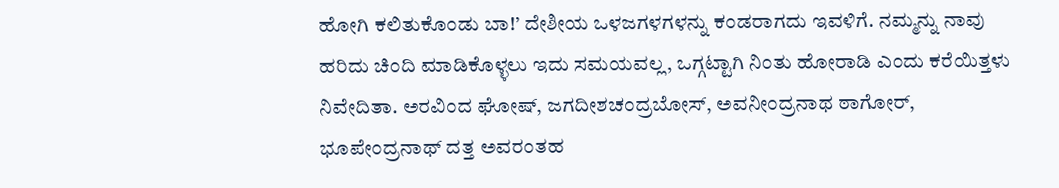ಹೋಗಿ ಕಲಿತುಕೊಂಡು ಬಾ!’ ದೇಶೀಯ ಒಳಜಗಳಗಳನ್ನು ಕಂಡರಾಗದು ಇವಳಿಗೆ. ನಮ್ಮನ್ನು ನಾವು ಹರಿದು ಚಿಂದಿ ಮಾಡಿಕೊಳ್ಳಲು ಇದು ಸಮಯವಲ್ಲ, ಒಗ್ಗಟ್ಟಾಗಿ ನಿಂತು ಹೋರಾಡಿ ಎಂದು ಕರೆಯಿತ್ತಳು ನಿವೇದಿತಾ. ಅರವಿಂದ ಘೋಷ್, ಜಗದೀಶಚಂದ್ರಬೋಸ್, ಅವನೀಂದ್ರನಾಥ ಠಾಗೋರ್, ಭೂಪೇಂದ್ರನಾಥ್ ದತ್ತ ಅವರಂತಹ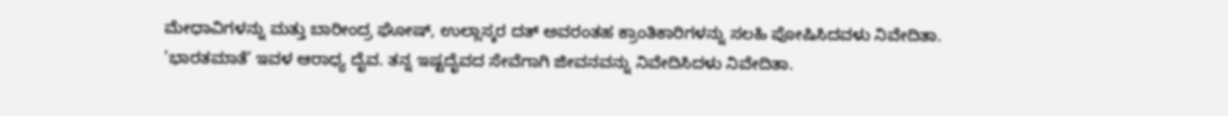ಮೇಧಾವಿಗಳನ್ನು ಮತ್ತು ಬಾರೀಂದ್ರ ಘೋಷ್, ಉಲ್ಲಾಸ್ಕರ ದತ್ ಅವರಂತಹ ಕ್ರಾಂತಿಕಾರಿಗಳನ್ನು ಸಲಹಿ ಪೋಷಿಸಿದವಳು ನಿವೇದಿತಾ. ’ಭಾರತಮಾತೆ’ ಇವಳ ಆರಾಧ್ಯ ದೈವ. ತನ್ನ ಇಷ್ಟದೈವದ ಸೇವೆಗಾಗಿ ಜೀವನವನ್ನು ನಿವೇದಿಸಿದಳು ನಿವೇದಿತಾ.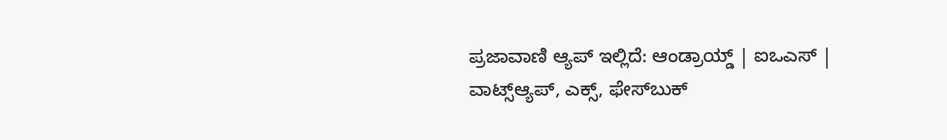ಪ್ರಜಾವಾಣಿ ಆ್ಯಪ್ ಇಲ್ಲಿದೆ: ಆಂಡ್ರಾಯ್ಡ್ | ಐಒಎಸ್ | ವಾಟ್ಸ್ಆ್ಯಪ್, ಎಕ್ಸ್, ಫೇಸ್‌ಬುಕ್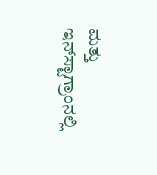ಮತ್ತು ಇನ್‌ಸ್ಟಾಗ್ರಾಂನಲ್ಲಿ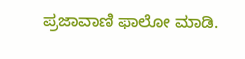ಪ್ರಜಾವಾಣಿ ಫಾಲೋ ಮಾಡಿ.